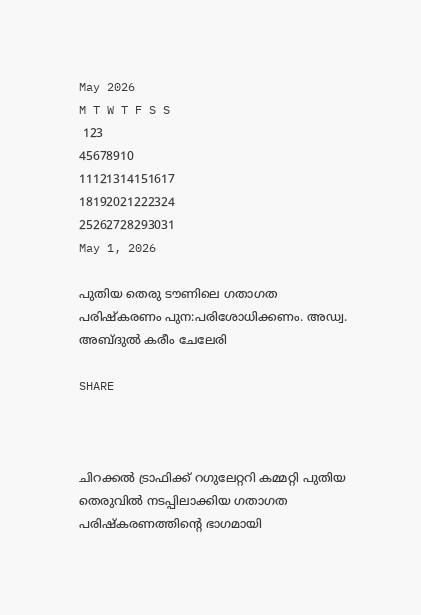May 2026
M T W T F S S
 123
45678910
11121314151617
18192021222324
25262728293031
May 1, 2026

പുതിയ തെരു ടൗണിലെ ഗതാഗത പരിഷ്കരണം പുന:പരിശോധിക്കണം. അഡ്വ. അബ്ദുൽ കരീം ചേലേരി

SHARE



ചിറക്കൽ ട്രാഫിക്ക് റഗുലേറ്ററി കമ്മറ്റി പുതിയ തെരുവിൽ നടപ്പിലാക്കിയ ഗതാഗത പരിഷ്കരണത്തിൻ്റെ ഭാഗമായി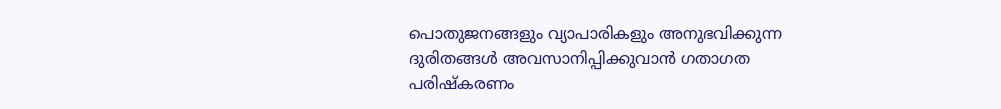പൊതുജനങ്ങളും വ്യാപാരികളും അനുഭവിക്കുന്ന ദുരിതങ്ങൾ അവസാനിപ്പിക്കുവാൻ ഗതാഗത പരിഷ്കരണം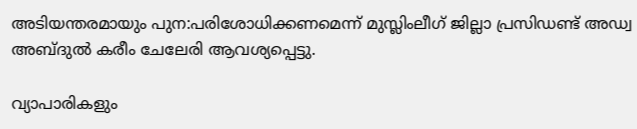അടിയന്തരമായും പുന:പരിശോധിക്കണമെന്ന് മുസ്ലിംലീഗ് ജില്ലാ പ്രസിഡണ്ട് അഡ്വ അബ്ദുൽ കരീം ചേലേരി ആവശ്യപ്പെട്ടു.

വ്യാപാരികളും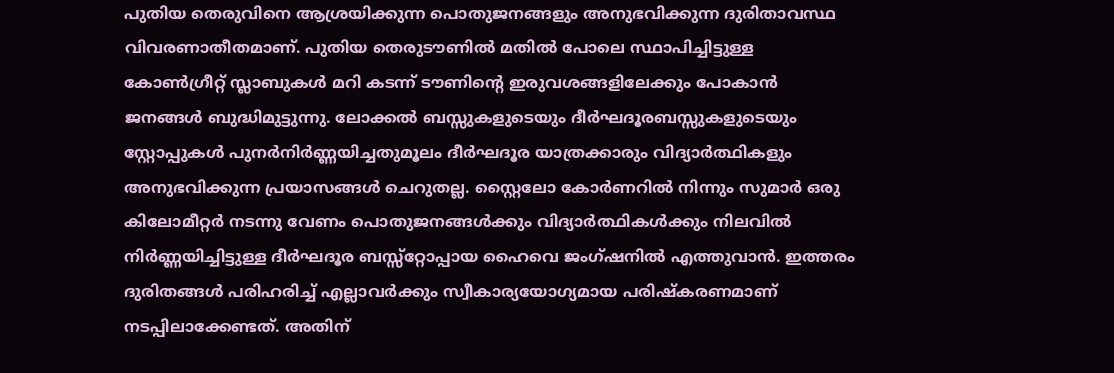പുതിയ തെരുവിനെ ആശ്രയിക്കുന്ന പൊതുജനങ്ങളും അനുഭവിക്കുന്ന ദുരിതാവസ്ഥ വിവരണാതീതമാണ്. പുതിയ തെരുടൗണിൽ മതിൽ പോലെ സ്ഥാപിച്ചിട്ടുള്ള കോൺഗ്രീറ്റ് സ്ലാബുകൾ മറി കടന്ന് ടൗണിൻ്റെ ഇരുവശങ്ങളിലേക്കും പോകാൻ ജനങ്ങൾ ബുദ്ധിമുട്ടുന്നു. ലോക്കൽ ബസ്സുകളുടെയും ദീർഘദൂരബസ്സുകളുടെയും സ്റ്റോപ്പുകൾ പുനർനിർണ്ണയിച്ചതുമൂലം ദീർഘദൂര യാത്രക്കാരും വിദ്യാർത്ഥികളും അനുഭവിക്കുന്ന പ്രയാസങ്ങൾ ചെറുതല്ല. സ്റ്റൈലോ കോർണറിൽ നിന്നും സുമാർ ഒരു കിലോമീറ്റർ നടന്നു വേണം പൊതുജനങ്ങൾക്കും വിദ്യാർത്ഥികൾക്കും നിലവിൽ നിർണ്ണയിച്ചിട്ടുള്ള ദീർഘദൂര ബസ്സ്റ്റോപ്പായ ഹൈവെ ജംഗ്ഷനിൽ എത്തുവാൻ. ഇത്തരം ദുരിതങ്ങൾ പരിഹരിച്ച് എല്ലാവർക്കും സ്വീകാര്യയോഗ്യമായ പരിഷ്കരണമാണ് നടപ്പിലാക്കേണ്ടത്. അതിന്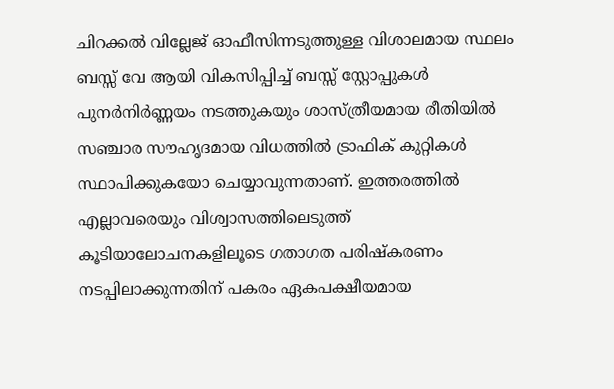ചിറക്കൽ വില്ലേജ് ഓഫീസിന്നടുത്തുള്ള വിശാലമായ സ്ഥലം ബസ്സ് വേ ആയി വികസിപ്പിച്ച് ബസ്സ് സ്റ്റോപ്പുകൾ പുനർനിർണ്ണയം നടത്തുകയും ശാസ്ത്രീയമായ രീതിയിൽ സഞ്ചാര സൗഹൃദമായ വിധത്തിൽ ട്രാഫിക് കുറ്റികൾ സ്ഥാപിക്കുകയോ ചെയ്യാവുന്നതാണ്. ഇത്തരത്തിൽ എല്ലാവരെയും വിശ്വാസത്തിലെടുത്ത് കൂടിയാലോചനകളിലൂടെ ഗതാഗത പരിഷ്കരണം നടപ്പിലാക്കുന്നതിന് പകരം ഏകപക്ഷീയമായ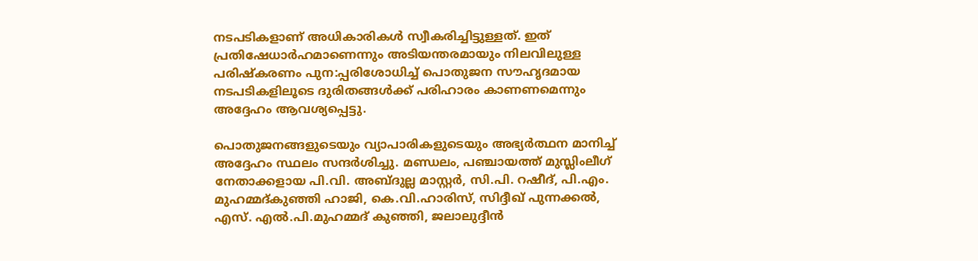നടപടികളാണ് അധികാരികൾ സ്വീകരിച്ചിട്ടുള്ളത്. ഇത് പ്രതിഷേധാർഹമാണെന്നും അടിയന്തരമായും നിലവിലുള്ള പരിഷ്കരണം പുന:പ്പരിശോധിച്ച് പൊതുജന സൗഹൃദമായ നടപടികളിലൂടെ ദുരിതങ്ങൾക്ക് പരിഹാരം കാണണമെന്നും അദ്ദേഹം ആവശ്യപ്പെട്ടു.

പൊതുജനങ്ങളുടെയും വ്യാപാരികളുടെയും അഭ്യർത്ഥന മാനിച്ച് അദ്ദേഹം സ്ഥലം സന്ദർശിച്ചു. മണ്ഡലം, പഞ്ചായത്ത് മുസ്ലിംലീഗ് നേതാക്കളായ പി.വി. അബ്ദുല്ല മാസ്റ്റർ, സി.പി. റഷീദ്, പി.എം. മുഹമ്മദ്കുഞ്ഞി ഹാജി, കെ.വി.ഹാരിസ്, സിദ്ദീഖ് പുന്നക്കൽ, എസ്. എൽ.പി.മുഹമ്മദ് കുഞ്ഞി, ജലാലുദ്ദീൻ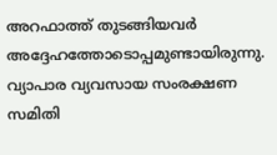അറഫാത്ത് തുടങ്ങിയവർ അദ്ദേഹത്തോടൊപ്പമുണ്ടായിരുന്നു. വ്യാപാര വ്യവസായ സംരക്ഷണ സമിതി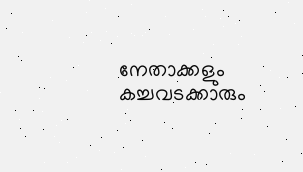നേതാക്കളും കച്ചവടക്കാരും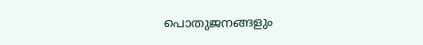പൊതുജനങ്ങളും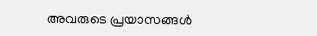അവരുടെ പ്രയാസങ്ങൾ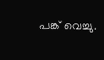പങ്ക് വെച്ചു.